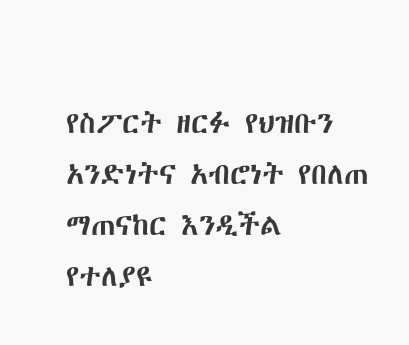የስፖርት ዘርፉ የህዝቡን አንድነትና አብሮነት የበለጠ ማጠናከር እንዲችል የተለያዩ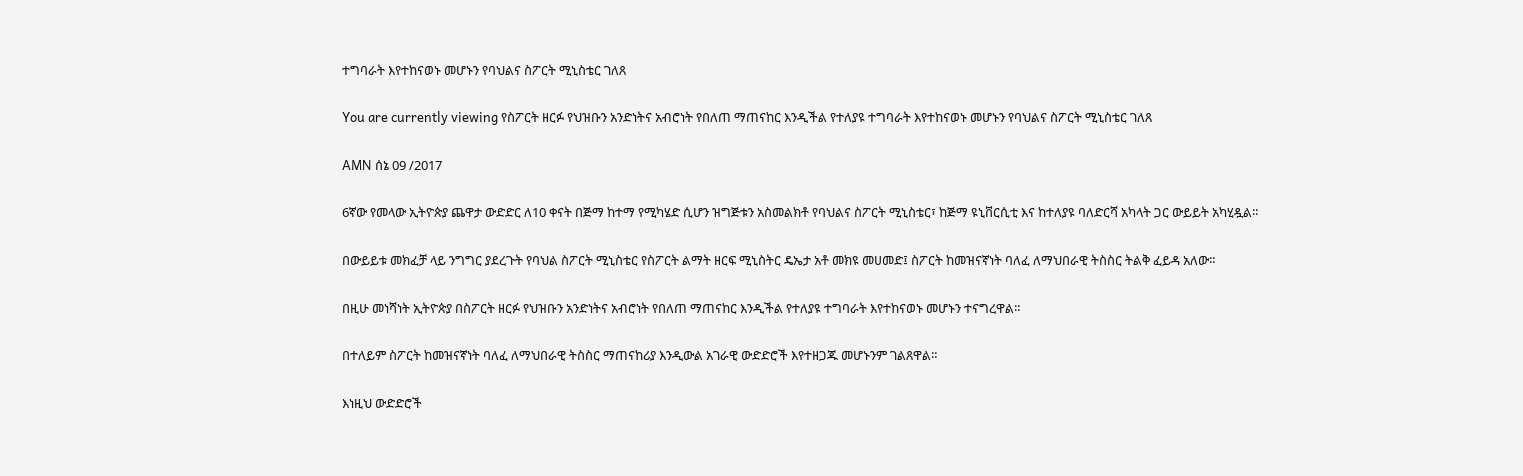ተግባራት እየተከናወኑ መሆኑን የባህልና ስፖርት ሚኒስቴር ገለጸ

You are currently viewing የስፖርት ዘርፉ የህዝቡን አንድነትና አብሮነት የበለጠ ማጠናከር እንዲችል የተለያዩ ተግባራት እየተከናወኑ መሆኑን የባህልና ስፖርት ሚኒስቴር ገለጸ

AMN ሰኔ 09 /2017

6ኛው የመላው ኢትዮጵያ ጨዋታ ውድድር ለ10 ቀናት በጅማ ከተማ የሚካሄድ ሲሆን ዝግጅቱን አስመልክቶ የባህልና ስፖርት ሚኒስቴር፣ ከጅማ ዩኒቨርሲቲ እና ከተለያዩ ባለድርሻ አካላት ጋር ውይይት አካሂዷል።

በውይይቱ መክፈቻ ላይ ንግግር ያደረጉት የባህል ስፖርት ሚኒስቴር የስፖርት ልማት ዘርፍ ሚኒስትር ዴኤታ አቶ መክዩ መሀመድ፤ ስፖርት ከመዝናኛነት ባለፈ ለማህበራዊ ትስስር ትልቅ ፈይዳ አለው።

በዚሁ መነሻነት ኢትዮጵያ በስፖርት ዘርፉ የህዝቡን አንድነትና አብሮነት የበለጠ ማጠናከር እንዲችል የተለያዩ ተግባራት እየተከናወኑ መሆኑን ተናግረዋል።

በተለይም ስፖርት ከመዝናኛነት ባለፈ ለማህበራዊ ትስስር ማጠናከሪያ እንዲውል አገራዊ ውድድሮች እየተዘጋጁ መሆኑንም ገልጸዋል።

እነዚህ ውድድሮች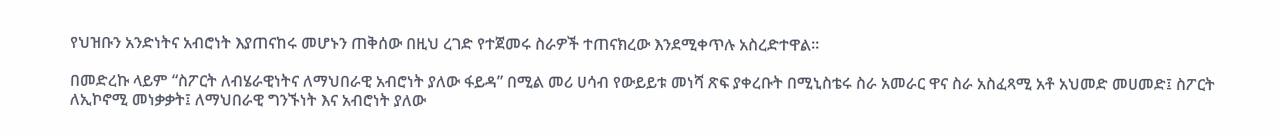የህዝቡን አንድነትና አብሮነት እያጠናከሩ መሆኑን ጠቅሰው በዚህ ረገድ የተጀመሩ ስራዎች ተጠናክረው እንደሚቀጥሉ አስረድተዋል።

በመድረኩ ላይም “ስፖርት ለብሄራዊነትና ለማህበራዊ አብሮነት ያለው ፋይዳ” በሚል መሪ ሀሳብ የውይይቱ መነሻ ጽፍ ያቀረቡት በሚኒስቴሩ ስራ አመራር ዋና ስራ አስፈጻሚ አቶ አህመድ መሀመድ፤ ስፖርት ለኢኮኖሚ መነቃቃት፤ ለማህበራዊ ግንኙነት እና አብሮነት ያለው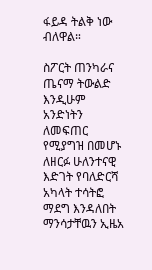ፋይዳ ትልቅ ነው ብለዋል።

ስፖርት ጠንካራና ጤናማ ትውልድ እንዲሁም አንድነትን ለመፍጠር የሚያግዝ በመሆኑ ለዘርፉ ሁለንተናዊ እድገት የባለድርሻ አካላት ተሳትፎ ማደግ እንዳለበት ማንሳታቸዉን ኢዜአ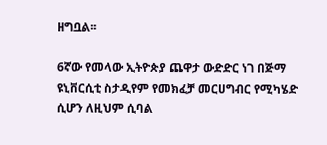ዘግቧል፡፡

6ኛው የመላው ኢትዮጵያ ጨዋታ ውድድር ነገ በጅማ ዩኒቨርሲቲ ስታዲየም የመክፈቻ መርሀግብር የሚካሄድ ሲሆን ለዚህም ሲባል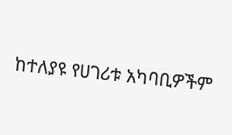ከተለያዩ የሀገሪቱ አካባቢዎችም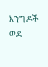እንግዶች ወደ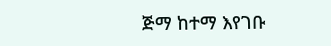ጅማ ከተማ እየገቡ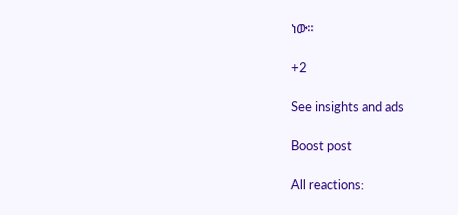ነው።

+2

See insights and ads

Boost post

All reactions: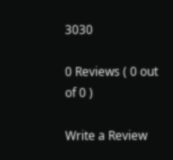3030

0 Reviews ( 0 out of 0 )

Write a Review